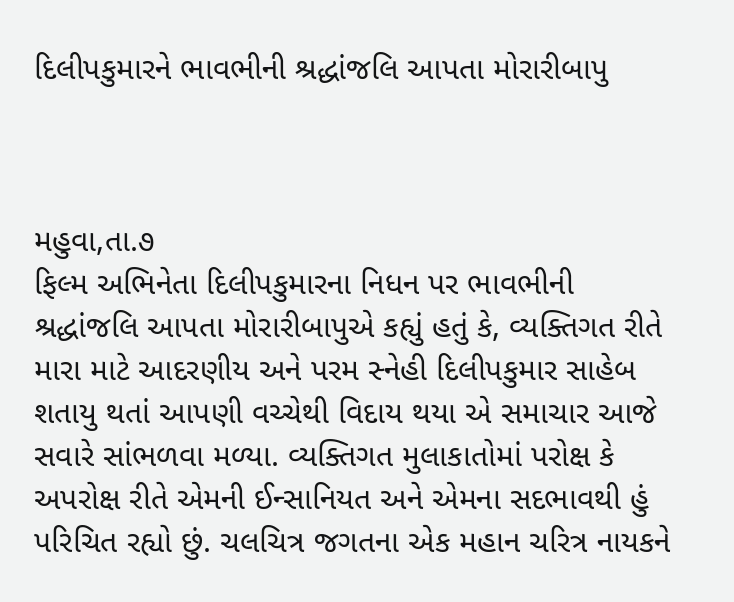દિલીપકુમારને ભાવભીની શ્રદ્ધાંજલિ આપતા મોરારીબાપુ



મહુવા,તા.૭
ફિલ્મ અભિનેતા દિલીપકુમારના નિધન પર ભાવભીની શ્રદ્ધાંજલિ આપતા મોરારીબાપુએ કહ્યું હતું કે, વ્યક્તિગત રીતે મારા માટે આદરણીય અને પરમ સ્નેહી દિલીપકુમાર સાહેબ શતાયુ થતાં આપણી વચ્ચેથી વિદાય થયા એ સમાચાર આજે સવારે સાંભળવા મળ્યા. વ્યક્તિગત મુલાકાતોમાં પરોક્ષ કે અપરોક્ષ રીતે એમની ઈન્સાનિયત અને એમના સદભાવથી હું પરિચિત રહ્યો છું. ચલચિત્ર જગતના એક મહાન ચરિત્ર નાયકને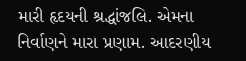મારી હૃદયની શ્રદ્ધાંજલિ. એમના નિર્વાણને મારા પ્રણામ. આદરણીય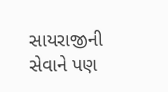સાયરાજીની સેવાને પણ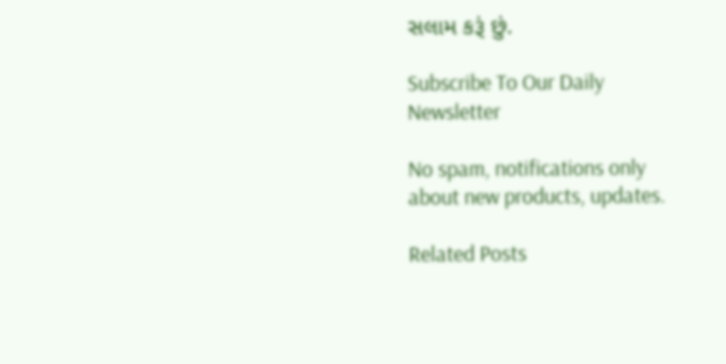સલામ કરૂં છું.

Subscribe To Our Daily Newsletter

No spam, notifications only about new products, updates.

Related Posts